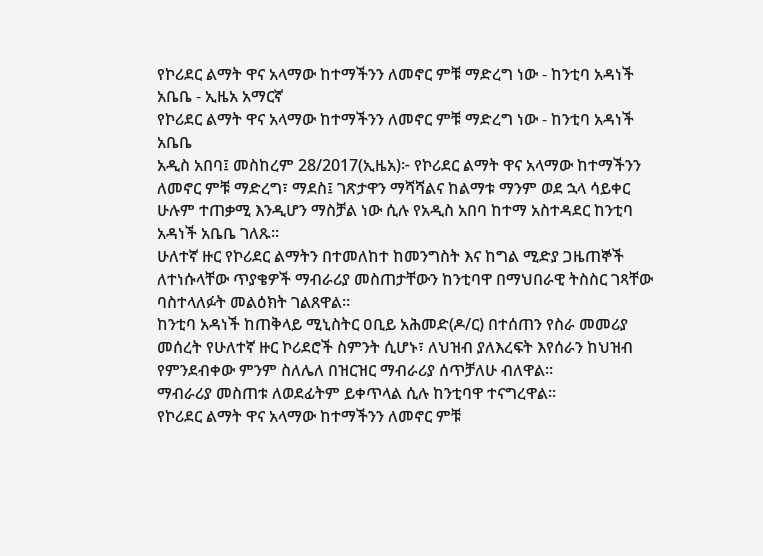የኮሪደር ልማት ዋና አላማው ከተማችንን ለመኖር ምቹ ማድረግ ነው - ከንቲባ አዳነች አቤቤ - ኢዜአ አማርኛ
የኮሪደር ልማት ዋና አላማው ከተማችንን ለመኖር ምቹ ማድረግ ነው - ከንቲባ አዳነች አቤቤ
አዲስ አበባ፤ መስከረም 28/2017(ኢዜአ)፦ የኮሪደር ልማት ዋና አላማው ከተማችንን ለመኖር ምቹ ማድረግ፣ ማደስ፤ ገጽታዋን ማሻሻልና ከልማቱ ማንም ወደ ኋላ ሳይቀር ሁሉም ተጠቃሚ እንዲሆን ማስቻል ነው ሲሉ የአዲስ አበባ ከተማ አስተዳደር ከንቲባ አዳነች አቤቤ ገለጹ።
ሁለተኛ ዙር የኮሪደር ልማትን በተመለከተ ከመንግስት እና ከግል ሚድያ ጋዜጠኞች ለተነሱላቸው ጥያቄዎች ማብራሪያ መስጠታቸውን ከንቲባዋ በማህበራዊ ትስስር ገጻቸው ባስተላለፉት መልዕክት ገልጸዋል።
ከንቲባ አዳነች ከጠቅላይ ሚኒስትር ዐቢይ አሕመድ(ዶ/ር) በተሰጠን የስራ መመሪያ መሰረት የሁለተኛ ዙር ኮሪደሮች ስምንት ሲሆኑ፣ ለህዝብ ያለእረፍት እየሰራን ከህዝብ የምንደብቀው ምንም ስለሌለ በዝርዝር ማብራሪያ ሰጥቻለሁ ብለዋል።
ማብራሪያ መስጠቱ ለወደፊትም ይቀጥላል ሲሉ ከንቲባዋ ተናግረዋል።
የኮሪደር ልማት ዋና አላማው ከተማችንን ለመኖር ምቹ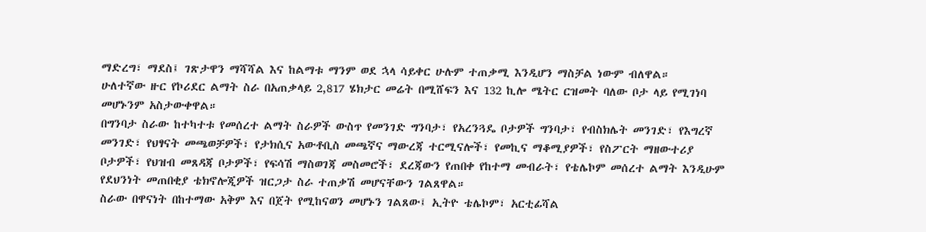ማድረግ፣ ማደስ፤ ገጽታዋን ማሻሻል እና ከልማቱ ማንም ወደ ኋላ ሳይቀር ሁሉም ተጠቃሚ እንዲሆን ማስቻል ነውም ብለዋል።
ሁለተኛው ዙር የኮሪደር ልማት ስራ በአጠቃላይ 2,817 ሄክታር መሬት በሚሸፍን እና 132 ኪሎ ሜትር ርዝመት ባለው ቦታ ላይ የሚገነባ መሆኑንም አስታውቀዋል።
በግንባታ ስራው ከተካተቱ የመሰረተ ልማት ስራዎች ውስጥ የመንገድ ግንባታ፣ የአረንጓዴ ቦታዎች ግንባታ፣ የብስክሌት መንገድ፣ የእግረኛ መንገድ፣ የህፃናት መጫወቻዎች፣ የታክሲና አውቶቢስ መጫኛና ማውረጃ ተርሚናሎች፣ የመኪና ማቆሚያዎች፣ የስፖርት ማዘውተሪያ ቦታዎች፣ የህዝብ መጸዳጃ ቦታዎች፣ የፍሳሽ ማስወገጃ መስመሮች፣ ደረጃውን የጠበቀ የከተማ መብራት፣ የቴሌኮም መሰረተ ልማት እንዲሁም የደህንነት መጠበቂያ ቴክኖሎጂዎች ዝርጋታ ስራ ተጠቃሽ መሆናቸውን ገልጸዋል።
ስራው በዋናነት በከተማው አቅም እና በጀት የሚከናወን መሆኑን ገልጸው፤ ኢትዮ ቴሌኮም፣ አርቲፊሻል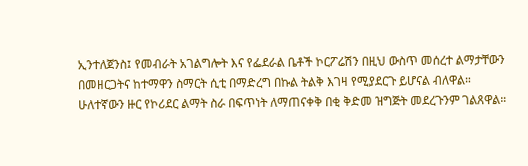ኢንተለጀንስ፤ የመብራት አገልግሎት እና የፌደራል ቤቶች ኮርፖሬሽን በዚህ ውስጥ መሰረተ ልማታቸውን በመዘርጋትና ከተማዋን ስማርት ሲቲ በማድረግ በኩል ትልቅ እገዛ የሚያደርጉ ይሆናል ብለዋል።
ሁለተኛውን ዙር የኮሪደር ልማት ስራ በፍጥነት ለማጠናቀቅ በቂ ቅድመ ዝግጅት መደረጉንም ገልጸዋል።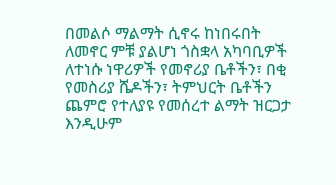በመልሶ ማልማት ሲኖሩ ከነበሩበት ለመኖር ምቹ ያልሆነ ጎስቋላ አካባቢዎች ለተነሱ ነዋሪዎች የመኖሪያ ቤቶችን፣ በቂ የመስሪያ ሼዶችን፣ ትምህርት ቤቶችን ጨምሮ የተለያዩ የመሰረተ ልማት ዝርጋታ እንዲሁም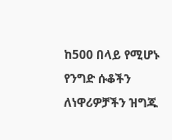ከ500 በላይ የሚሆኑ የንግድ ሱቆችን ለነዋሪዎቻችን ዝግጁ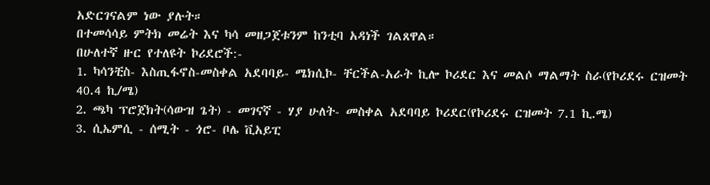አድርገናልም ነው ያሉት።
በተመሳሳይ ምትክ መሬት እና ካሳ መዘጋጀቱንም ከንቲባ አዳነች ገልጸዋል።
በሁለተኛ ዙር የተለዩት ኮሪደሮች:-
1. ካሳንቺስ- እስጢፋኖስ-መስቀል አደባባይ- ሜክሲኮ- ቸርችል-አራት ኪሎ ኮሪደር እና መልሶ ማልማት ስራ(የኮሪደሩ ርዝመት 40.4 ኪ/ሜ)
2. ጫካ ፕሮጀክት(ሳውዝ ጌት) - መገናኛ - ሃያ ሁለት- መስቀል አደባባይ ኮሪደር(የኮሪደሩ ርዝመት 7.1 ኪ.ሜ)
3. ሲኤምሲ - ሰሚት - ጎሮ- ቦሌ ቪአይፒ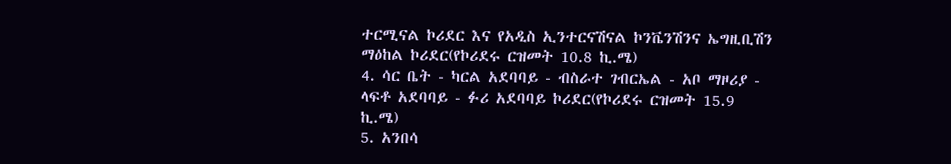ተርሚናል ኮሪደር እና የአዲስ ኢንተርናሽናል ኮንቬንሽንና ኤግዚቢሽን ማዕከል ኮሪደር(የኮሪደሩ ርዝመት 10.8 ኪ.ሜ)
4. ሳር ቤት - ካርል አደባባይ - ብስራተ ገብርኤል - አቦ ማዞሪያ - ላፍቶ አደባባይ - ፉሪ አደባባይ ኮሪደር(የኮሪደሩ ርዝመት 15.9 ኪ.ሜ)
5. አንበሳ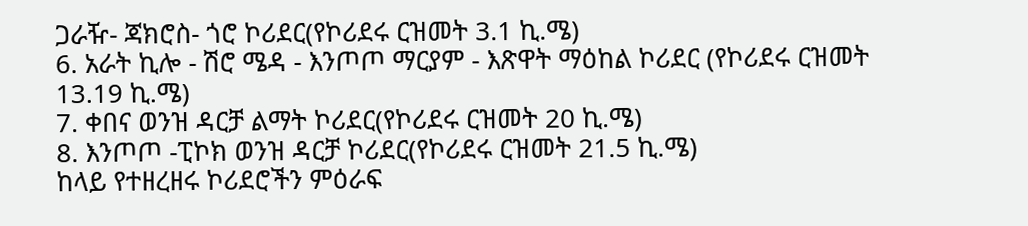ጋራዥ- ጃክሮስ- ጎሮ ኮሪደር(የኮሪደሩ ርዝመት 3.1 ኪ.ሜ)
6. አራት ኪሎ - ሽሮ ሜዳ - እንጦጦ ማርያም - እጽዋት ማዕከል ኮሪደር (የኮሪደሩ ርዝመት 13.19 ኪ.ሜ)
7. ቀበና ወንዝ ዳርቻ ልማት ኮሪደር(የኮሪደሩ ርዝመት 20 ኪ.ሜ)
8. እንጦጦ -ፒኮክ ወንዝ ዳርቻ ኮሪደር(የኮሪደሩ ርዝመት 21.5 ኪ.ሜ)
ከላይ የተዘረዘሩ ኮሪደሮችን ምዕራፍ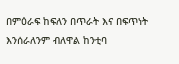በምዕራፍ ከፍለን በጥራት እና በፍጥነት እንሰራለንም ብለዋል ከንቲባ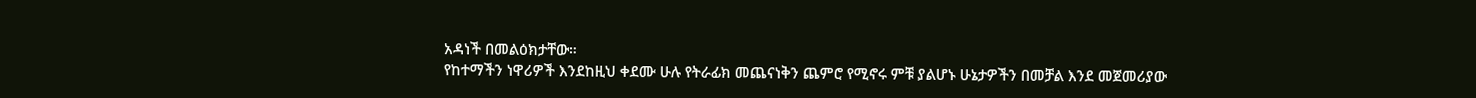አዳነች በመልዕክታቸው።
የከተማችን ነዋሪዎች እንደከዚህ ቀደሙ ሁሉ የትራፊክ መጨናነቅን ጨምሮ የሚኖሩ ምቹ ያልሆኑ ሁኔታዎችን በመቻል እንደ መጀመሪያው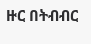ዙር በትብብር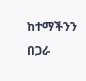ከተማችንን በጋራ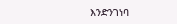እንድንገነባ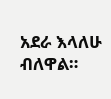አደራ እላለሁ ብለዋል።